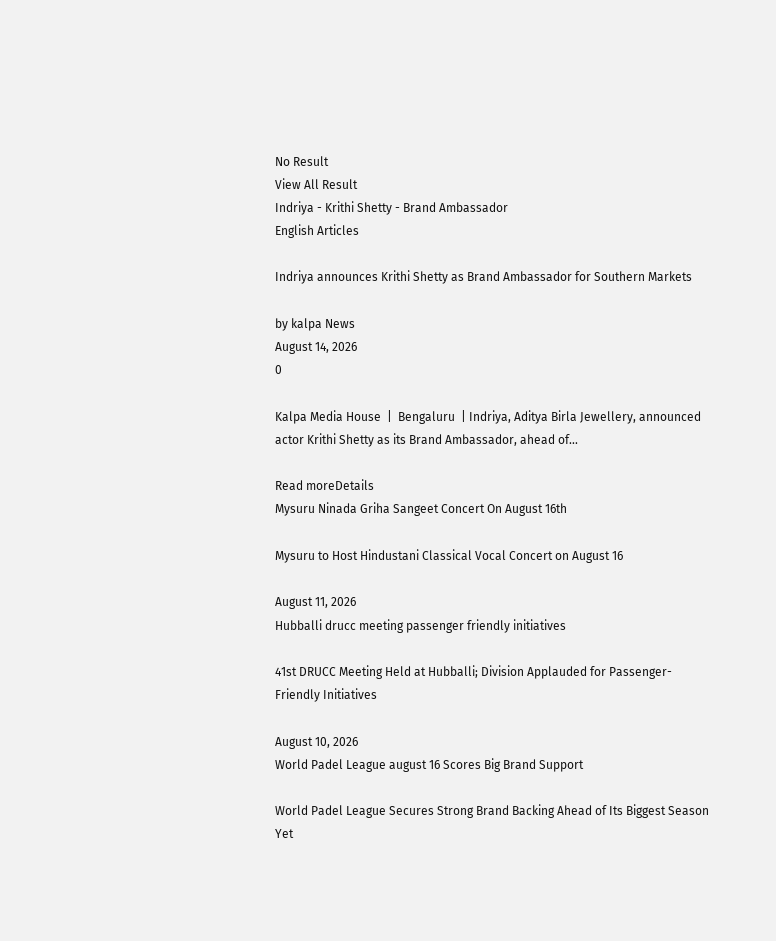No Result
View All Result
Indriya - Krithi Shetty - Brand Ambassador
English Articles

Indriya announces Krithi Shetty as Brand Ambassador for Southern Markets

by kalpa News
August 14, 2026
0

Kalpa Media House  |  Bengaluru  | Indriya, Aditya Birla Jewellery, announced actor Krithi Shetty as its Brand Ambassador, ahead of...

Read moreDetails
Mysuru Ninada Griha Sangeet Concert On August 16th

Mysuru to Host Hindustani Classical Vocal Concert on August 16

August 11, 2026
Hubballi drucc meeting passenger friendly initiatives

41st DRUCC Meeting Held at Hubballi; Division Applauded for Passenger-Friendly Initiatives

August 10, 2026
World Padel League august 16 Scores Big Brand Support

World Padel League Secures Strong Brand Backing Ahead of Its Biggest Season Yet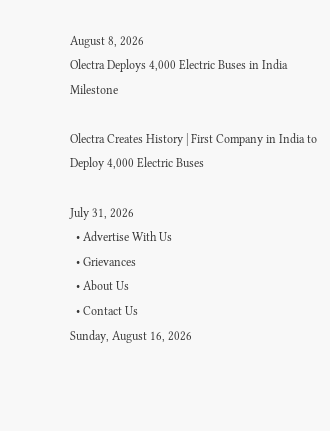August 8, 2026
Olectra Deploys 4,000 Electric Buses in India Milestone

Olectra Creates History | First Company in India to Deploy 4,000 Electric Buses

July 31, 2026
  • Advertise With Us
  • Grievances
  • About Us
  • Contact Us
Sunday, August 16, 2026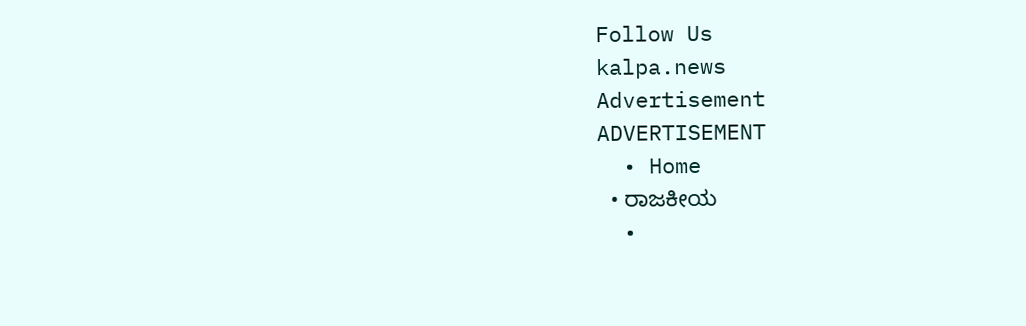Follow Us
kalpa.news
Advertisement
ADVERTISEMENT
  • Home
  • ರಾಜಕೀಯ
  •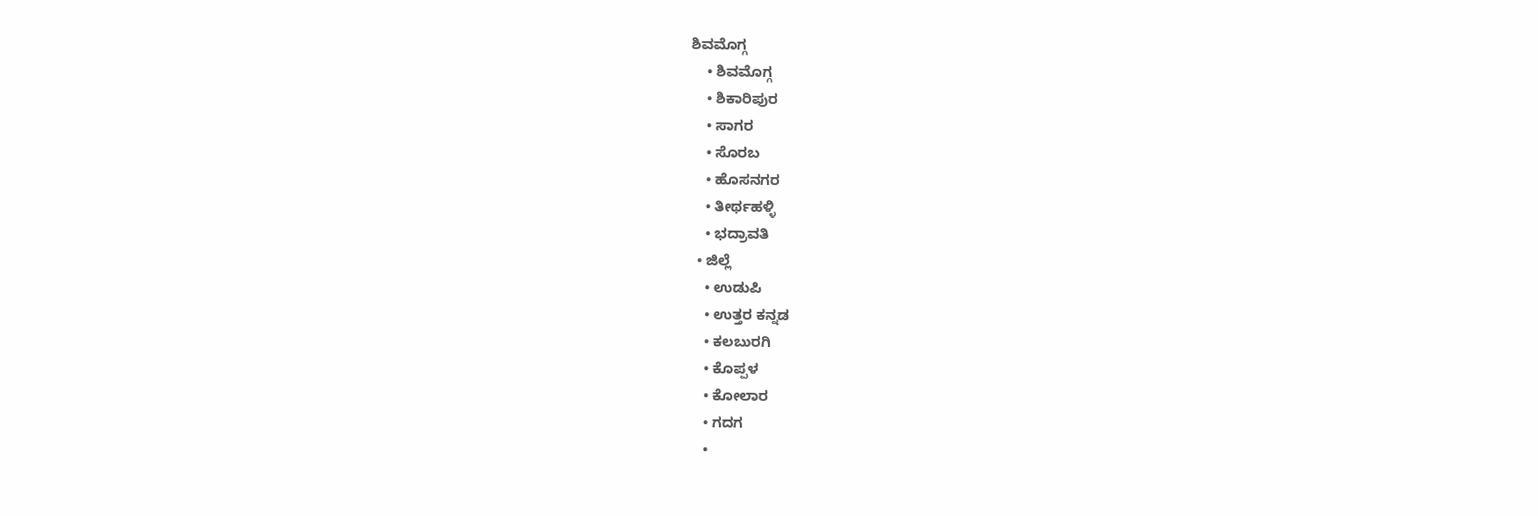ಶಿವಮೊಗ್ಗ
    • ಶಿವಮೊಗ್ಗ
    • ಶಿಕಾರಿಪುರ
    • ಸಾಗರ
    • ಸೊರಬ
    • ಹೊಸನಗರ
    • ತೀರ್ಥಹಳ್ಳಿ
    • ಭದ್ರಾವತಿ
  • ಜಿಲ್ಲೆ
    • ಉಡುಪಿ
    • ಉತ್ತರ ಕನ್ನಡ
    • ಕಲಬುರಗಿ
    • ಕೊಪ್ಪಳ
    • ಕೋಲಾರ
    • ಗದಗ
    •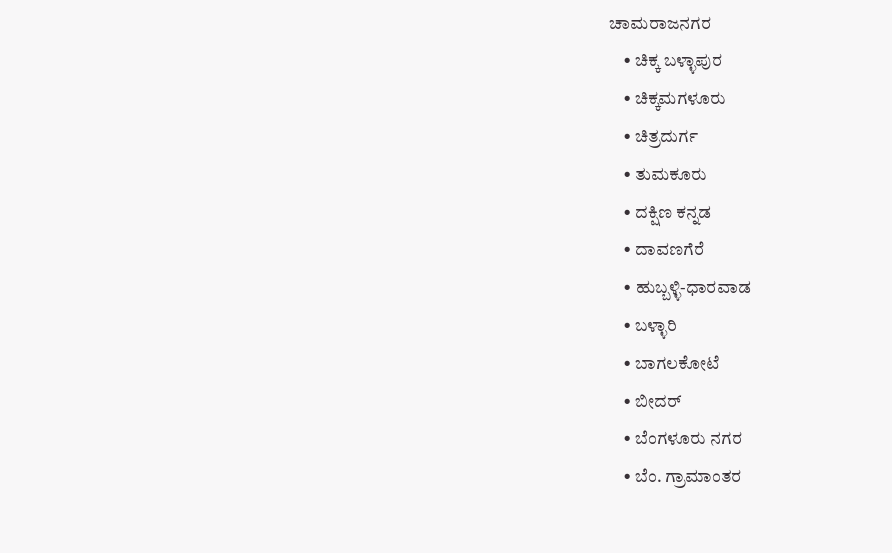ಚಾಮರಾಜನಗರ
    • ಚಿಕ್ಕ ಬಳ್ಳಾಪುರ
    • ಚಿಕ್ಕಮಗಳೂರು
    • ಚಿತ್ರದುರ್ಗ
    • ತುಮಕೂರು
    • ದಕ್ಷಿಣ ಕನ್ನಡ
    • ದಾವಣಗೆರೆ
    • ಹುಬ್ಬಳ್ಳಿ-ಧಾರವಾಡ
    • ಬಳ್ಳಾರಿ
    • ಬಾಗಲಕೋಟೆ
    • ಬೀದರ್
    • ಬೆಂಗಳೂರು ನಗರ
    • ಬೆಂ. ಗ್ರಾಮಾಂತರ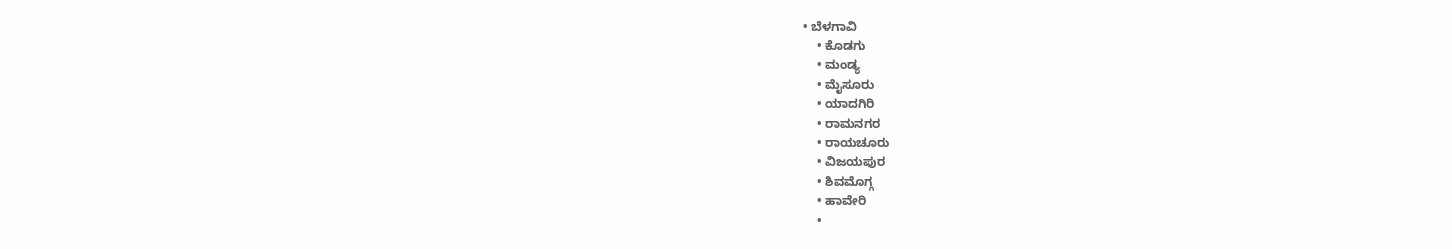• ಬೆಳಗಾವಿ
    • ಕೊಡಗು
    • ಮಂಡ್ಯ
    • ಮೈಸೂರು
    • ಯಾದಗಿರಿ
    • ರಾಮನಗರ
    • ರಾಯಚೂರು
    • ವಿಜಯಪುರ
    • ಶಿವಮೊಗ್ಗ
    • ಹಾವೇರಿ
    •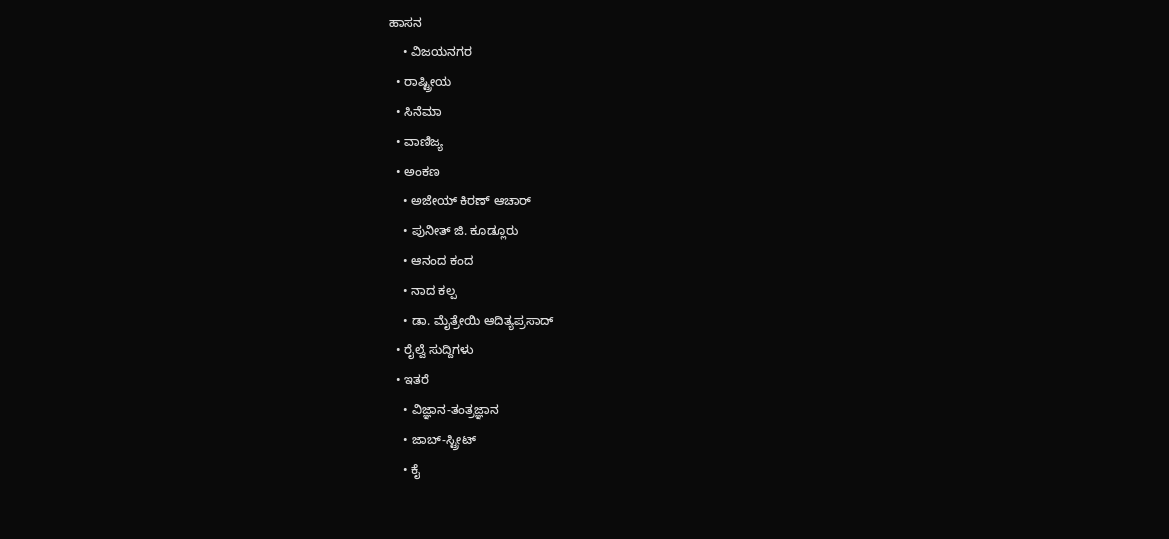ಹಾಸನ
    • ವಿಜಯನಗರ
  • ರಾಷ್ಟ್ರೀಯ
  • ಸಿನೆಮಾ
  • ವಾಣಿಜ್ಯ
  • ಅಂಕಣ
    • ಅಜೇಯ್ ಕಿರಣ್ ಆಚಾರ್
    • ಪುನೀತ್ ಜಿ. ಕೂಡ್ಲೂರು
    • ಆನಂದ ಕಂದ
    • ನಾದ ಕಲ್ಪ
    • ಡಾ. ಮೈತ್ರೇಯಿ ಆದಿತ್ಯಪ್ರಸಾದ್
  • ರೈಲ್ವೆ ಸುದ್ದಿಗಳು
  • ಇತರೆ
    • ವಿಜ್ಞಾನ-ತಂತ್ರಜ್ಞಾನ
    • ಜಾಬ್-ಸ್ಟ್ರೀಟ್
    • ಕೈ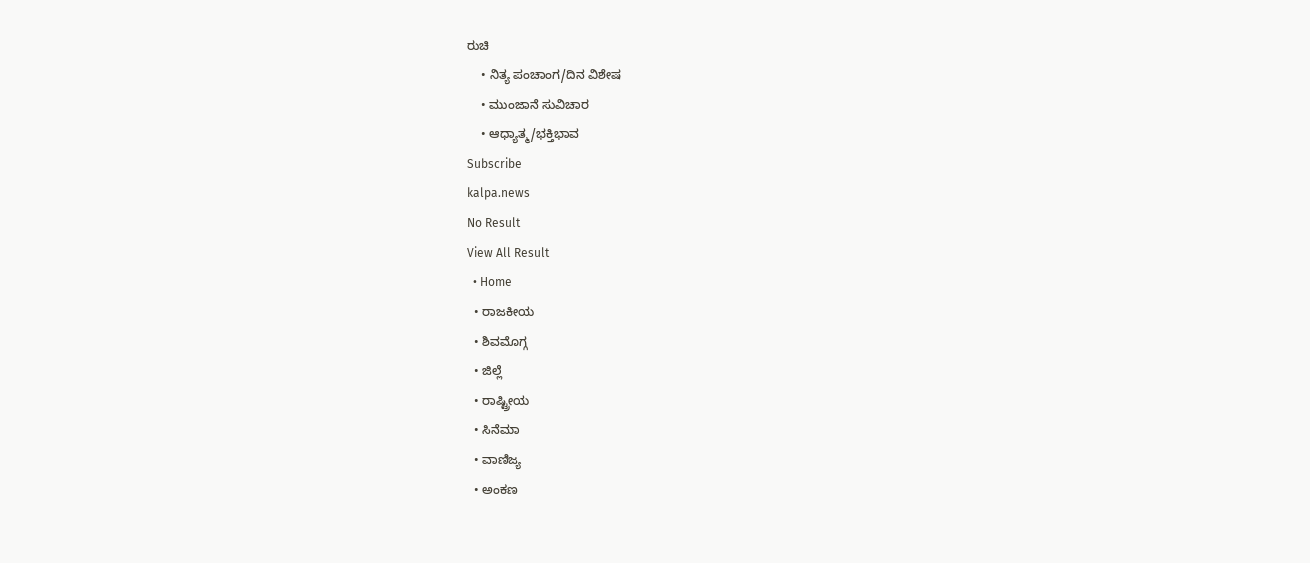ರುಚಿ
    • ನಿತ್ಯ ಪಂಚಾಂಗ/ದಿನ ವಿಶೇಷ
    • ಮುಂಜಾನೆ ಸುವಿಚಾರ
    • ಆಧ್ಯಾತ್ಮ/ಭಕ್ತಿಭಾವ
Subscribe
kalpa.news
No Result
View All Result
  • Home
  • ರಾಜಕೀಯ
  • ಶಿವಮೊಗ್ಗ
  • ಜಿಲ್ಲೆ
  • ರಾಷ್ಟ್ರೀಯ
  • ಸಿನೆಮಾ
  • ವಾಣಿಜ್ಯ
  • ಅಂಕಣ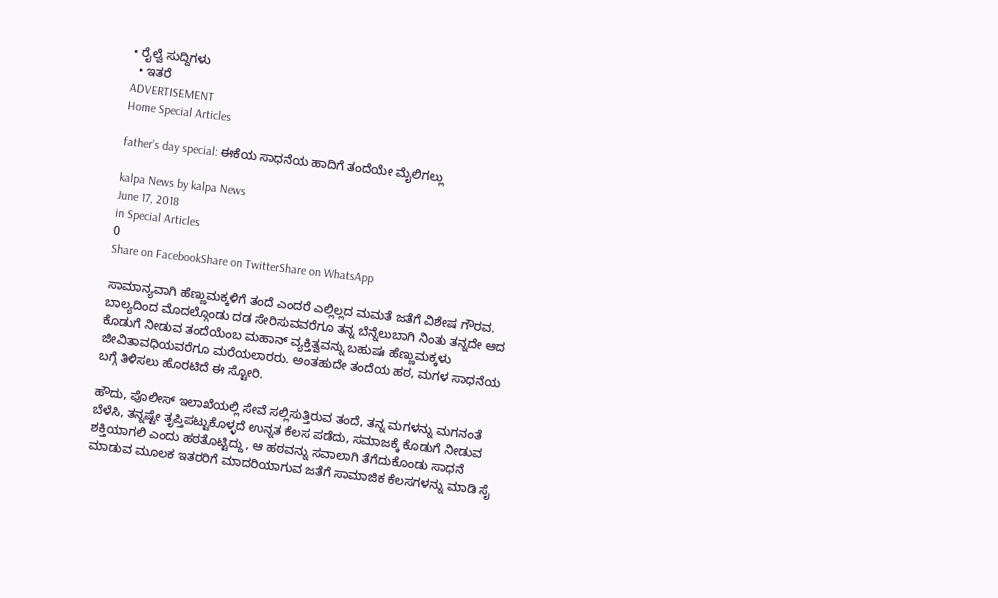• ರೈಲ್ವೆ ಸುದ್ದಿಗಳು
  • ಇತರೆ
ADVERTISEMENT
Home Special Articles

father’s day special: ಈಕೆಯ ಸಾಧನೆಯ ಹಾದಿಗೆ ತಂದೆಯೇ ಮೈಲಿಗಲ್ಲು

kalpa News by kalpa News
June 17, 2018
in Special Articles
0
Share on FacebookShare on TwitterShare on WhatsApp

ಸಾಮಾನ್ಯವಾಗಿ ಹೆಣ್ಣುಮಕ್ಕಳಿಗೆ ತಂದೆ ಎಂದರೆ ಎಲ್ಲಿಲ್ಲದ ಮಮತೆ ಜತೆಗೆ ವಿಶೇಷ ಗೌರವ. ಬಾಲ್ಯದಿಂದ ಮೊದಲ್ಗೊಂಡು ದಡ ಸೇರಿಸುವವರೆಗೂ ತನ್ನ ಬೆನ್ನೆಲುಬಾಗಿ ನಿಂತು ತನ್ನದೇ ಆದ ಕೊಡುಗೆ ನೀಡುವ ತಂದೆಯೆಂಬ ಮಹಾನ್ ವ್ಯಕ್ತಿತ್ವವನ್ನು ಬಹುಷಃ ಹೆಣ್ಣುಮಕ್ಕಳು ಜೀವಿತಾವಧಿಯವರೆಗೂ ಮರೆಯಲಾರರು. ಅಂತಹುದೇ ತಂದೆಯ ಹಠ, ಮಗಳ ಸಾಧನೆಯ ಬಗ್ಗೆ ತಿಳಿಸಲು ಹೊರಟಿದೆ ಈ ಸ್ಟೋರಿ.

ಹೌದು, ಪೊಲೀಸ್ ಇಲಾಖೆಯಲ್ಲಿ ಸೇವೆ ಸಲ್ಲಿಸುತ್ತಿರುವ ತಂದೆ, ತನ್ನ ಮಗಳನ್ನು ಮಗನಂತೆ ಬೆಳೆಸಿ, ತನ್ನಷ್ಟೇ ತೃಪ್ತಿಪಟ್ಟುಕೊಳ್ಳದೆ ಉನ್ನತ ಕೆಲಸ ಪಡೆದು, ಸಮಾಜಕ್ಕೆ ಕೊಡುಗೆ ನೀಡುವ ಶಕ್ತಿಯಾಗಲಿ ಎಂದು ಹಠತೊಟ್ಟಿದ್ದು, ಆ ಹಠವನ್ನು ಸವಾಲಾಗಿ ತೆಗೆದುಕೊಂಡು ಸಾಧನೆ ಮಾಡುವ ಮೂಲಕ ಇತರರಿಗೆ ಮಾದರಿಯಾಗುವ ಜತೆಗೆ ಸಾಮಾಜಿಕ ಕೆಲಸಗಳನ್ನು ಮಾಡಿ ಸೈ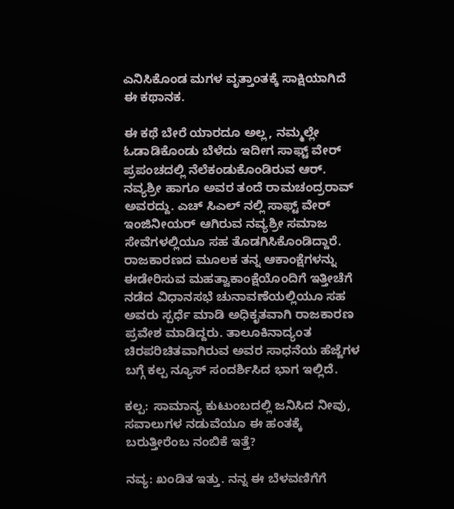ಎನಿಸಿಕೊಂಡ ಮಗಳ ವೃತ್ತಾಂತಕ್ಕೆ ಸಾಕ್ಷಿಯಾಗಿದೆ ಈ ಕಥಾನಕ.

ಈ ಕಥೆ ಬೇರೆ ಯಾರದೂ ಅಲ್ಲ, ನಮ್ಮಲ್ಲೇ ಓಡಾಡಿಕೊಂಡು ಬೆಳೆದು ಇದೀಗ ಸಾಫ್ಟ್ ವೇರ್ ಪ್ರಪಂಚದಲ್ಲಿ ನೆಲೆಕಂಡುಕೊಂಡಿರುವ ಆರ್. ನವ್ಯಶ್ರೀ ಹಾಗೂ ಅವರ ತಂದೆ ರಾಮಚಂದ್ರರಾವ್ ಅವರದ್ದು. ಎಚ್ ಸಿಎಲ್ ನಲ್ಲಿ ಸಾಫ್ಟ್ ವೇರ್ ಇಂಜಿನೀಯರ್ ಆಗಿರುವ ನವ್ಯಶ್ರೀ ಸಮಾಜ ಸೇವೆಗಳಲ್ಲಿಯೂ ಸಹ ತೊಡಗಿಸಿಕೊಂಡಿದ್ದಾರೆ. ರಾಜಕಾರಣದ ಮೂಲಕ ತನ್ನ ಆಕಾಂಕ್ಷೆಗಳನ್ನು ಈಡೇರಿಸುವ ಮಹತ್ವಾಕಾಂಕ್ಷೆಯೊಂದಿಗೆ ಇತ್ತೀಚೆಗೆ ನಡೆದ ವಿಧಾನಸಭೆ ಚುನಾವಣೆಯಲ್ಲಿಯೂ ಸಹ ಅವರು ಸ್ಪರ್ಧೆ ಮಾಡಿ ಅಧಿಕೃತವಾಗಿ ರಾಜಕಾರಣ ಪ್ರವೇಶ ಮಾಡಿದ್ದರು. ತಾಲೂಕಿನಾದ್ಯಂತ ಚಿರಪರಿಚಿತವಾಗಿರುವ ಅವರ ಸಾಧನೆಯ ಹೆಜ್ಜೆಗಳ ಬಗ್ಗೆ ಕಲ್ಪ ನ್ಯೂಸ್ ಸಂದರ್ಶಿಸಿದ ಭಾಗ ಇಲ್ಲಿದೆ.

ಕಲ್ಪ: ಸಾಮಾನ್ಯ ಕುಟುಂಬದಲ್ಲಿ ಜನಿಸಿದ ನೀವು, ಸವಾಲುಗಳ ನಡುವೆಯೂ ಈ ಹಂತಕ್ಕೆ ಬರುತ್ತೀರೆಂಬ ನಂಬಿಕೆ ಇತ್ತೆ?

ನವ್ಯ: ಖಂಡಿತ ಇತ್ತು. ನನ್ನ ಈ ಬೆಳವಣಿಗೆಗೆ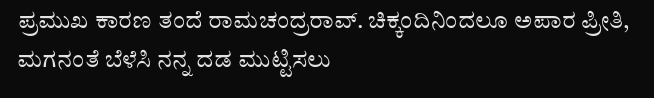ಪ್ರಮುಖ ಕಾರಣ ತಂದೆ ರಾಮಚಂದ್ರರಾವ್. ಚಿಕ್ಕಂದಿನಿಂದಲೂ ಅಪಾರ ಪ್ರೀತಿ, ಮಗನಂತೆ ಬೆಳೆಸಿ ನನ್ನ ದಡ ಮುಟ್ಟಿಸಲು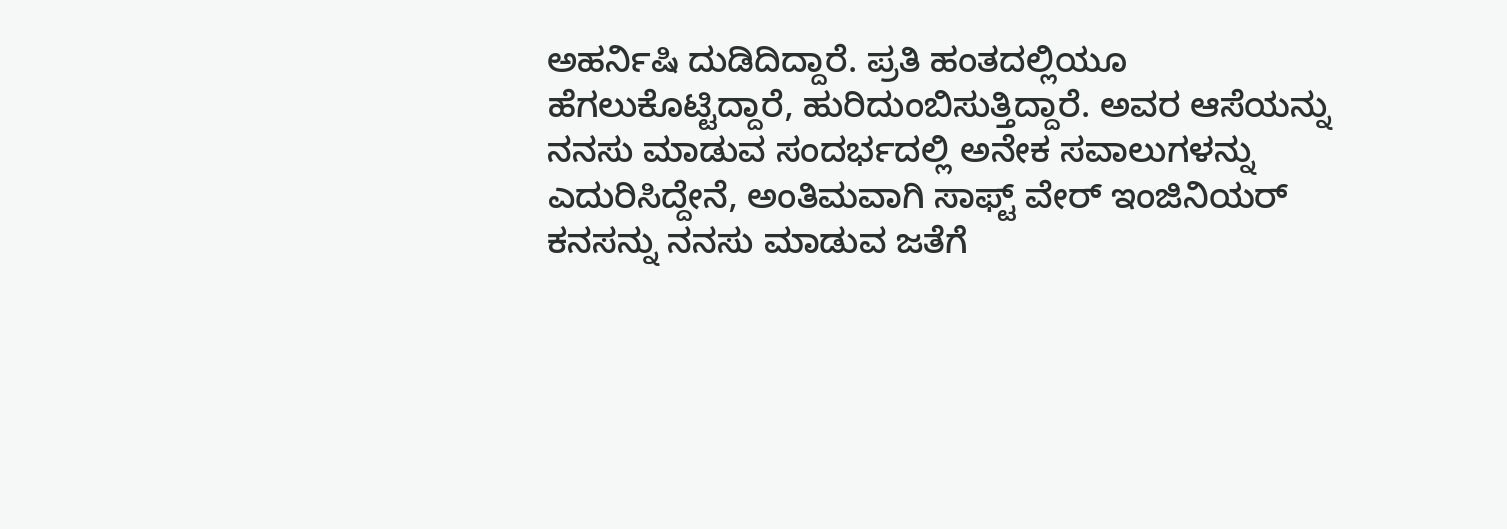ಅಹರ್ನಿಷಿ ದುಡಿದಿದ್ದಾರೆ. ಪ್ರತಿ ಹಂತದಲ್ಲಿಯೂ ಹೆಗಲುಕೊಟ್ಟಿದ್ದಾರೆ, ಹುರಿದುಂಬಿಸುತ್ತಿದ್ದಾರೆ. ಅವರ ಆಸೆಯನ್ನು ನನಸು ಮಾಡುವ ಸಂದರ್ಭದಲ್ಲಿ ಅನೇಕ ಸವಾಲುಗಳನ್ನು ಎದುರಿಸಿದ್ದೇನೆ, ಅಂತಿಮವಾಗಿ ಸಾಫ್ಟ್ ವೇರ್ ಇಂಜಿನಿಯರ್ ಕನಸನ್ನು ನನಸು ಮಾಡುವ ಜತೆಗೆ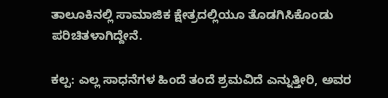ತಾಲೂಕಿನಲ್ಲಿ ಸಾಮಾಜಿಕ ಕ್ಷೇತ್ರದಲ್ಲಿಯೂ ತೊಡಗಿಸಿಕೊಂಡು ಪರಿಚಿತಳಾಗಿದ್ದೇನೆ.

ಕಲ್ಪ: ಎಲ್ಲ ಸಾಧನೆಗಳ ಹಿಂದೆ ತಂದೆ ಶ್ರಮವಿದೆ ಎನ್ನುತ್ತೀರಿ, ಅವರ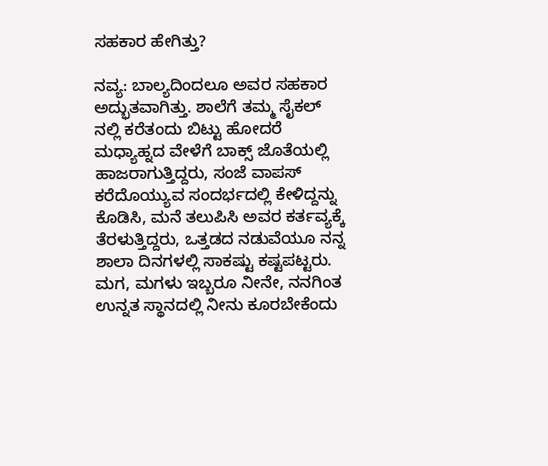ಸಹಕಾರ ಹೇಗಿತ್ತು?

ನವ್ಯ: ಬಾಲ್ಯದಿಂದಲೂ ಅವರ ಸಹಕಾರ ಅದ್ಭುತವಾಗಿತ್ತು. ಶಾಲೆಗೆ ತಮ್ಮ ಸೈಕಲ್ ನಲ್ಲಿ ಕರೆತಂದು ಬಿಟ್ಟು ಹೋದರೆ ಮಧ್ಯಾಹ್ನದ ವೇಳೆಗೆ ಬಾಕ್ಸ್ ಜೊತೆಯಲ್ಲಿ ಹಾಜರಾಗುತ್ತಿದ್ದರು, ಸಂಜೆ ವಾಪಸ್ ಕರೆದೊಯ್ಯುವ ಸಂದರ್ಭದಲ್ಲಿ ಕೇಳಿದ್ದನ್ನು ಕೊಡಿಸಿ, ಮನೆ ತಲುಪಿಸಿ ಅವರ ಕರ್ತವ್ಯಕ್ಕೆ ತೆರಳುತ್ತಿದ್ದರು, ಒತ್ತಡದ ನಡುವೆಯೂ ನನ್ನ ಶಾಲಾ ದಿನಗಳಲ್ಲಿ ಸಾಕಷ್ಟು ಕಷ್ಟಪಟ್ಟರು. ಮಗ, ಮಗಳು ಇಬ್ಬರೂ ನೀನೇ, ನನಗಿಂತ ಉನ್ನತ ಸ್ಥಾನದಲ್ಲಿ ನೀನು ಕೂರಬೇಕೆಂದು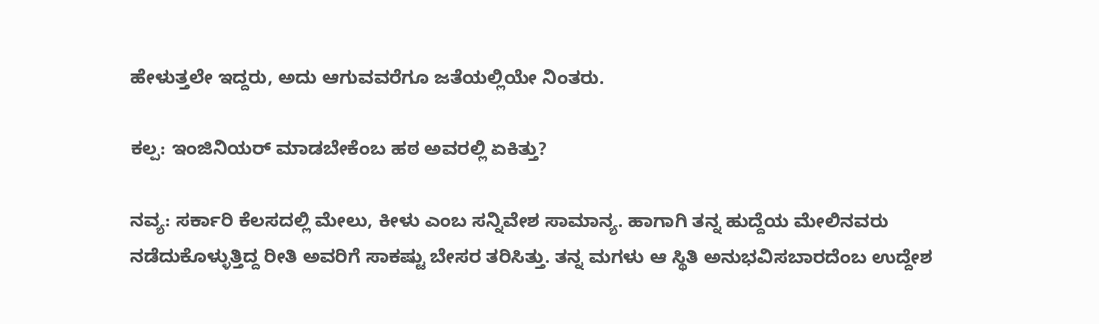ಹೇಳುತ್ತಲೇ ಇದ್ದರು, ಅದು ಆಗುವವರೆಗೂ ಜತೆಯಲ್ಲಿಯೇ ನಿಂತರು.

ಕಲ್ಪ: ಇಂಜಿನಿಯರ್ ಮಾಡಬೇಕೆಂಬ ಹಠ ಅವರಲ್ಲಿ ಏಕಿತ್ತು?

ನವ್ಯ: ಸರ್ಕಾರಿ ಕೆಲಸದಲ್ಲಿ ಮೇಲು, ಕೀಳು ಎಂಬ ಸನ್ನಿವೇಶ ಸಾಮಾನ್ಯ. ಹಾಗಾಗಿ ತನ್ನ ಹುದ್ದೆಯ ಮೇಲಿನವರು ನಡೆದುಕೊಳ್ಳುತ್ತಿದ್ದ ರೀತಿ ಅವರಿಗೆ ಸಾಕಷ್ಟು ಬೇಸರ ತರಿಸಿತ್ತು. ತನ್ನ ಮಗಳು ಆ ಸ್ಥಿತಿ ಅನುಭವಿಸಬಾರದೆಂಬ ಉದ್ದೇಶ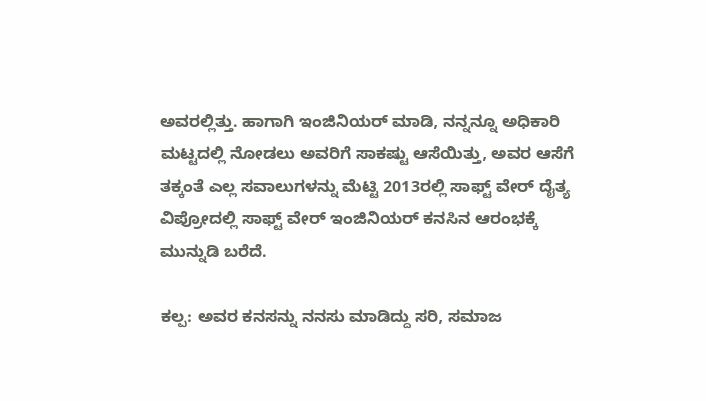ಅವರಲ್ಲಿತ್ತು. ಹಾಗಾಗಿ ಇಂಜಿನಿಯರ್ ಮಾಡಿ, ನನ್ನನ್ನೂ ಅಧಿಕಾರಿ ಮಟ್ಟದಲ್ಲಿ ನೋಡಲು ಅವರಿಗೆ ಸಾಕಷ್ಟು ಆಸೆಯಿತ್ತು, ಅವರ ಆಸೆಗೆ ತಕ್ಕಂತೆ ಎಲ್ಲ ಸವಾಲುಗಳನ್ನು ಮೆಟ್ಟಿ 2013ರಲ್ಲಿ ಸಾಫ್ಟ್ ವೇರ್ ದೈತ್ಯ ವಿಪ್ರೋದಲ್ಲಿ ಸಾಫ್ಟ್ ವೇರ್ ಇಂಜಿನಿಯರ್ ಕನಸಿನ ಆರಂಭಕ್ಕೆ ಮುನ್ನುಡಿ ಬರೆದೆ.

ಕಲ್ಪ: ಅವರ ಕನಸನ್ನು ನನಸು ಮಾಡಿದ್ದು ಸರಿ, ಸಮಾಜ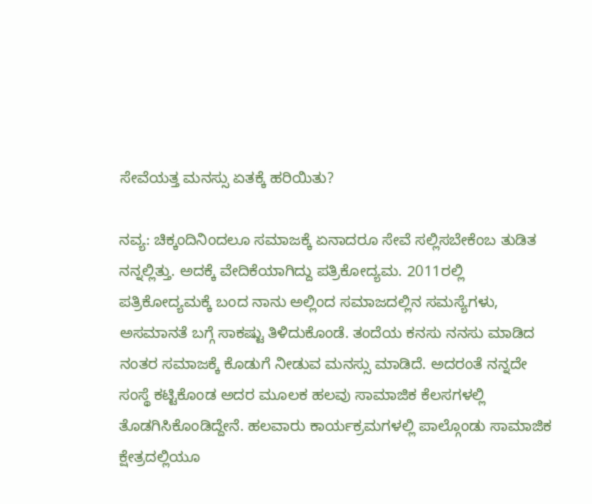ಸೇವೆಯತ್ತ ಮನಸ್ಸು ಏತಕ್ಕೆ ಹರಿಯಿತು?

ನವ್ಯ: ಚಿಕ್ಕಂದಿನಿಂದಲೂ ಸಮಾಜಕ್ಕೆ ಏನಾದರೂ ಸೇವೆ ಸಲ್ಲಿಸಬೇಕೆಂಬ ತುಡಿತ ನನ್ನಲ್ಲಿತ್ತು. ಅದಕ್ಕೆ ವೇದಿಕೆಯಾಗಿದ್ದು ಪತ್ರಿಕೋದ್ಯಮ. 2011ರಲ್ಲಿ ಪತ್ರಿಕೋದ್ಯಮಕ್ಕೆ ಬಂದ ನಾನು ಅಲ್ಲಿಂದ ಸಮಾಜದಲ್ಲಿನ ಸಮಸ್ಯೆಗಳು, ಅಸಮಾನತೆ ಬಗ್ಗೆ ಸಾಕಷ್ಟು ತಿಳಿದುಕೊಂಡೆ. ತಂದೆಯ ಕನಸು ನನಸು ಮಾಡಿದ ನಂತರ ಸಮಾಜಕ್ಕೆ ಕೊಡುಗೆ ನೀಡುವ ಮನಸ್ಸು ಮಾಡಿದೆ. ಅದರಂತೆ ನನ್ನದೇ ಸಂಸ್ಥೆ ಕಟ್ಟಿಕೊಂಡ ಅದರ ಮೂಲಕ ಹಲವು ಸಾಮಾಜಿಕ ಕೆಲಸಗಳಲ್ಲಿ ತೊಡಗಿಸಿಕೊಂಡಿದ್ದೇನೆ. ಹಲವಾರು ಕಾರ್ಯಕ್ರಮಗಳಲ್ಲಿ ಪಾಲ್ಗೊಂಡು ಸಾಮಾಜಿಕ ಕ್ಷೇತ್ರದಲ್ಲಿಯೂ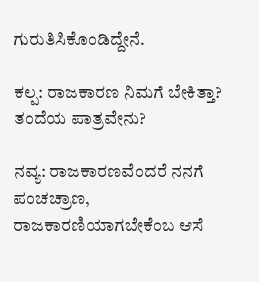ಗುರುತಿಸಿಕೊಂಡಿದ್ದೇನೆ.

ಕಲ್ಪ: ರಾಜಕಾರಣ ನಿಮಗೆ ಬೇಕಿತ್ತಾ? ತಂದೆಯ ಪಾತ್ರವೇನು?

ನವ್ಯ: ರಾಜಕಾರಣವೆಂದರೆ ನನಗೆ ಪಂಚಚ್ರಾಣ, ರಾಜಕಾರಣಿಯಾಗಬೇಕೆಂಬ ಆಸೆ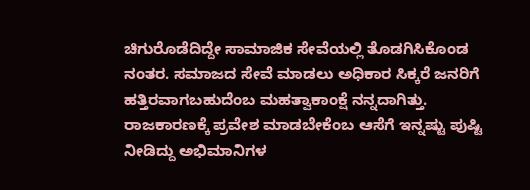ಚಿಗುರೊಡೆದಿದ್ದೇ ಸಾಮಾಜಿಕ ಸೇವೆಯಲ್ಲಿ ತೊಡಗಿಸಿಕೊಂಡ ನಂತರ. ಸಮಾಜದ ಸೇವೆ ಮಾಡಲು ಅಧಿಕಾರ ಸಿಕ್ಕರೆ ಜನರಿಗೆ ಹತ್ತಿರವಾಗಬಹುದೆಂಬ ಮಹತ್ವಾಕಾಂಕ್ಷೆ ನನ್ನದಾಗಿತ್ತು. ರಾಜಕಾರಣಕ್ಕೆ ಪ್ರವೇಶ ಮಾಡಬೇಕೆಂಬ ಆಸೆಗೆ ಇನ್ನಷ್ಟು ಪುಷ್ಟಿ ನೀಡಿದ್ದು ಅಭಿಮಾನಿಗಳ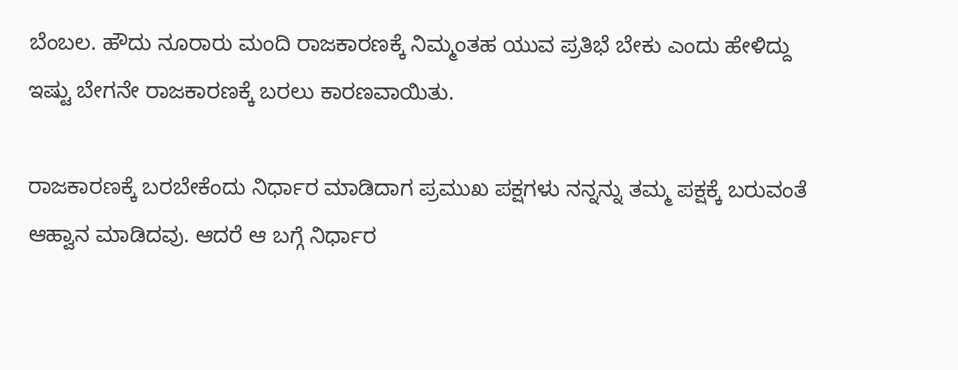ಬೆಂಬಲ. ಹೌದು ನೂರಾರು ಮಂದಿ ರಾಜಕಾರಣಕ್ಕೆ ನಿಮ್ಮಂತಹ ಯುವ ಪ್ರತಿಭೆ ಬೇಕು ಎಂದು ಹೇಳಿದ್ದು ಇಷ್ಟು ಬೇಗನೇ ರಾಜಕಾರಣಕ್ಕೆ ಬರಲು ಕಾರಣವಾಯಿತು.

ರಾಜಕಾರಣಕ್ಕೆ ಬರಬೇಕೆಂದು ನಿರ್ಧಾರ ಮಾಡಿದಾಗ ಪ್ರಮುಖ ಪಕ್ಷಗಳು ನನ್ನನ್ನು ತಮ್ಮ ಪಕ್ಷಕ್ಕೆ ಬರುವಂತೆ ಆಹ್ವಾನ ಮಾಡಿದವು. ಆದರೆ ಆ ಬಗ್ಗೆ ನಿರ್ಧಾರ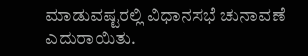ಮಾಡುವಷ್ಟರಲ್ಲಿ ವಿಧಾನಸಭೆ ಚುನಾವಣೆ ಎದುರಾಯಿತು.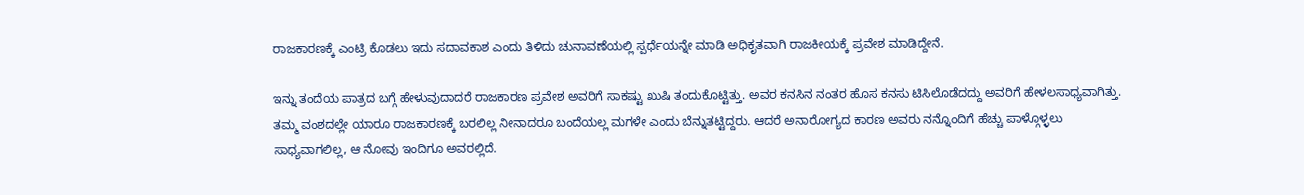ರಾಜಕಾರಣಕ್ಕೆ ಎಂಟ್ರಿ ಕೊಡಲು ಇದು ಸದಾವಕಾಶ ಎಂದು ತಿಳಿದು ಚುನಾವಣೆಯಲ್ಲಿ ಸ್ಪರ್ಧೆಯನ್ನೇ ಮಾಡಿ ಅಧಿಕೃತವಾಗಿ ರಾಜಕೀಯಕ್ಕೆ ಪ್ರವೇಶ ಮಾಡಿದ್ದೇನೆ.

ಇನ್ನು ತಂದೆಯ ಪಾತ್ರದ ಬಗ್ಗೆ ಹೇಳುವುದಾದರೆ ರಾಜಕಾರಣ ಪ್ರವೇಶ ಅವರಿಗೆ ಸಾಕಷ್ಟು ಖುಷಿ ತಂದುಕೊಟ್ಟಿತ್ತು. ಅವರ ಕನಸಿನ ನಂತರ ಹೊಸ ಕನಸು ಟಿಸಿಲೊಡೆದದ್ದು ಅವರಿಗೆ ಹೇಳಲಸಾಧ್ಯವಾಗಿತ್ತು. ತಮ್ಮ ವಂಶದಲ್ಲೇ ಯಾರೂ ರಾಜಕಾರಣಕ್ಕೆ ಬರಲಿಲ್ಲ ನೀನಾದರೂ ಬಂದೆಯಲ್ಲ ಮಗಳೇ ಎಂದು ಬೆನ್ನುತಟ್ಟಿದ್ದರು. ಆದರೆ ಅನಾರೋಗ್ಯದ ಕಾರಣ ಅವರು ನನ್ನೊಂದಿಗೆ ಹೆಚ್ಚು ಪಾಳ್ಗೊಳ್ಳಲು ಸಾಧ್ಯವಾಗಲಿಲ್ಲ, ಆ ನೋವು ಇಂದಿಗೂ ಅವರಲ್ಲಿದೆ.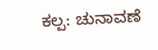ಕಲ್ಪ: ಚುನಾವಣೆ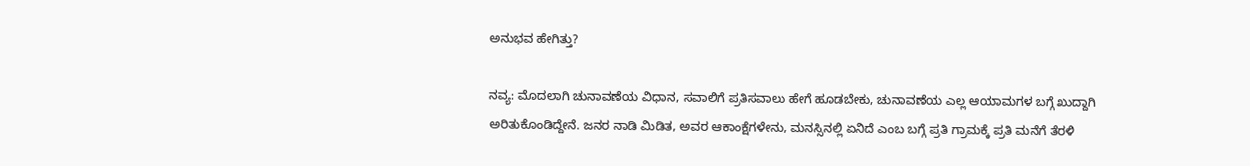ಅನುಭವ ಹೇಗಿತ್ತು?

ನವ್ಯ: ಮೊದಲಾಗಿ ಚುನಾವಣೆಯ ವಿಧಾನ, ಸವಾಲಿಗೆ ಪ್ರತಿಸವಾಲು ಹೇಗೆ ಹೂಡಬೇಕು, ಚುನಾವಣೆಯ ಎಲ್ಲ ಆಯಾಮಗಳ ಬಗ್ಗೆ ಖುದ್ದಾಗಿ ಅರಿತುಕೊಂಡಿದ್ದೇನೆ. ಜನರ ನಾಡಿ ಮಿಡಿತ, ಅವರ ಆಕಾಂಕ್ಷೆಗಳೇನು, ಮನಸ್ಸಿನಲ್ಲಿ ಏನಿದೆ ಎಂಬ ಬಗ್ಗೆ ಪ್ರತಿ ಗ್ರಾಮಕ್ಕೆ ಪ್ರತಿ ಮನೆಗೆ ತೆರಳಿ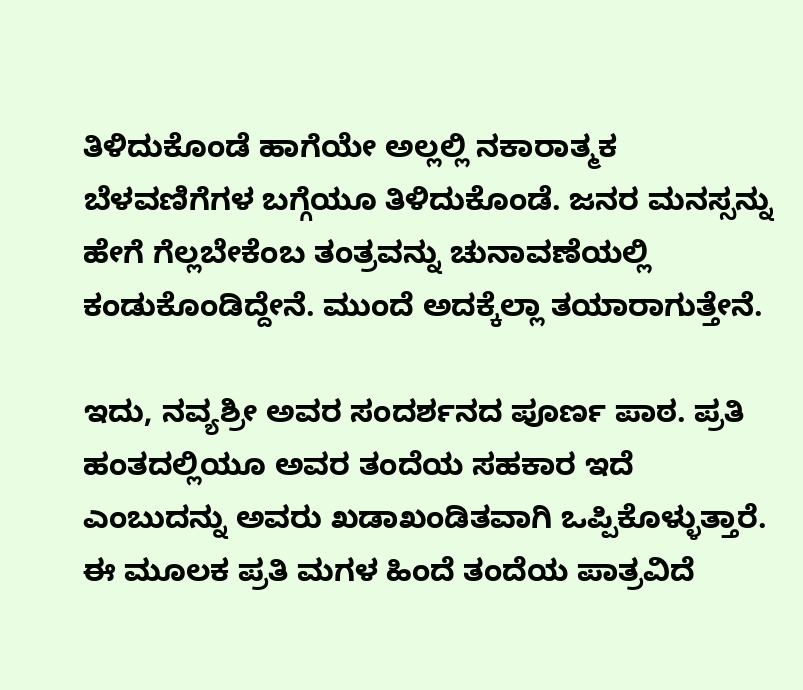ತಿಳಿದುಕೊಂಡೆ ಹಾಗೆಯೇ ಅಲ್ಲಲ್ಲಿ ನಕಾರಾತ್ಮಕ ಬೆಳವಣಿಗೆಗಳ ಬಗ್ಗೆಯೂ ತಿಳಿದುಕೊಂಡೆ. ಜನರ ಮನಸ್ಸನ್ನು ಹೇಗೆ ಗೆಲ್ಲಬೇಕೆಂಬ ತಂತ್ರವನ್ನು ಚುನಾವಣೆಯಲ್ಲಿ ಕಂಡುಕೊಂಡಿದ್ದೇನೆ. ಮುಂದೆ ಅದಕ್ಕೆಲ್ಲಾ ತಯಾರಾಗುತ್ತೇನೆ.

ಇದು, ನವ್ಯಶ್ರೀ ಅವರ ಸಂದರ್ಶನದ ಪೂರ್ಣ ಪಾಠ. ಪ್ರತಿ ಹಂತದಲ್ಲಿಯೂ ಅವರ ತಂದೆಯ ಸಹಕಾರ ಇದೆ ಎಂಬುದನ್ನು ಅವರು ಖಡಾಖಂಡಿತವಾಗಿ ಒಪ್ಪಿಕೊಳ್ಳುತ್ತಾರೆ. ಈ ಮೂಲಕ ಪ್ರತಿ ಮಗಳ ಹಿಂದೆ ತಂದೆಯ ಪಾತ್ರವಿದೆ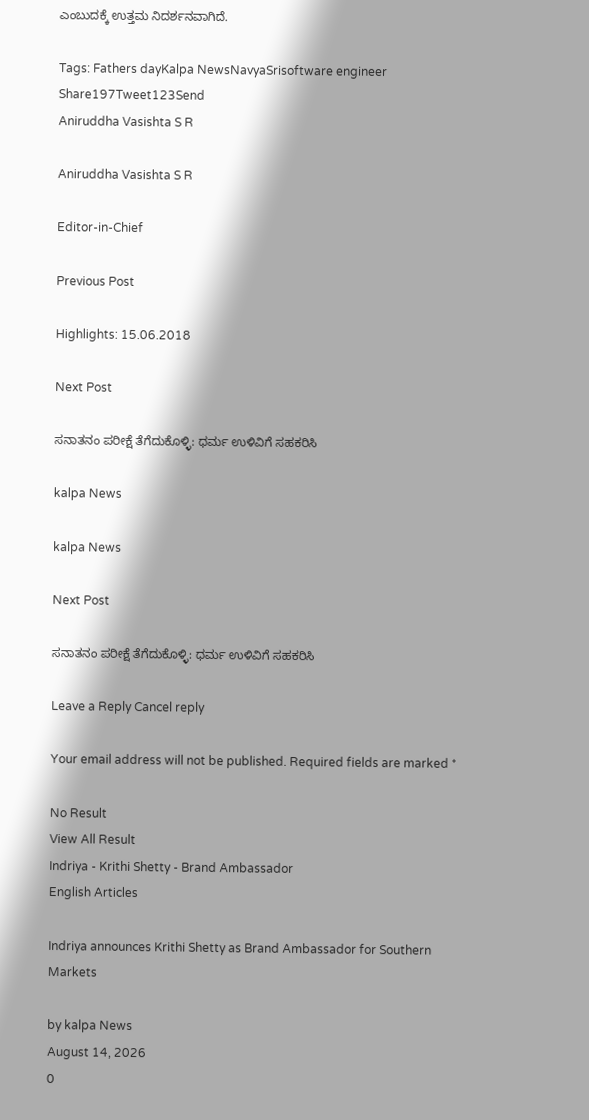ಎಂಬುದಕ್ಕೆ ಉತ್ತಮ ನಿದರ್ಶನವಾಗಿದೆ.

Tags: Fathers dayKalpa NewsNavyaSrisoftware engineer
Share197Tweet123Send
Aniruddha Vasishta S R

Aniruddha Vasishta S R

Editor-in-Chief

Previous Post

Highlights: 15.06.2018

Next Post

ಸನಾತನಂ ಪರೀಕ್ಷೆ ತೆಗೆದುಕೊಳ್ಳಿ: ಧರ್ಮ ಉಳಿವಿಗೆ ಸಹಕರಿಸಿ

kalpa News

kalpa News

Next Post

ಸನಾತನಂ ಪರೀಕ್ಷೆ ತೆಗೆದುಕೊಳ್ಳಿ: ಧರ್ಮ ಉಳಿವಿಗೆ ಸಹಕರಿಸಿ

Leave a Reply Cancel reply

Your email address will not be published. Required fields are marked *

No Result
View All Result
Indriya - Krithi Shetty - Brand Ambassador
English Articles

Indriya announces Krithi Shetty as Brand Ambassador for Southern Markets

by kalpa News
August 14, 2026
0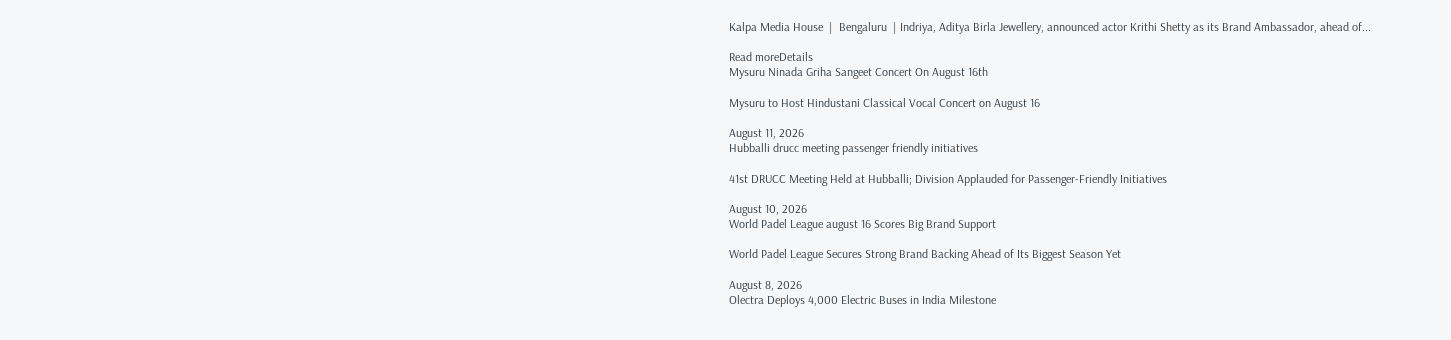Kalpa Media House  |  Bengaluru  | Indriya, Aditya Birla Jewellery, announced actor Krithi Shetty as its Brand Ambassador, ahead of...

Read moreDetails
Mysuru Ninada Griha Sangeet Concert On August 16th

Mysuru to Host Hindustani Classical Vocal Concert on August 16

August 11, 2026
Hubballi drucc meeting passenger friendly initiatives

41st DRUCC Meeting Held at Hubballi; Division Applauded for Passenger-Friendly Initiatives

August 10, 2026
World Padel League august 16 Scores Big Brand Support

World Padel League Secures Strong Brand Backing Ahead of Its Biggest Season Yet

August 8, 2026
Olectra Deploys 4,000 Electric Buses in India Milestone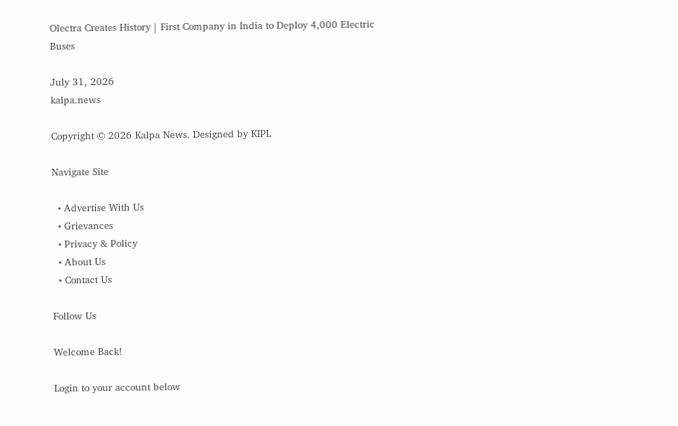Olectra Creates History | First Company in India to Deploy 4,000 Electric Buses

July 31, 2026
kalpa.news

Copyright © 2026 Kalpa News. Designed by KIPL

Navigate Site

  • Advertise With Us
  • Grievances
  • Privacy & Policy
  • About Us
  • Contact Us

Follow Us

Welcome Back!

Login to your account below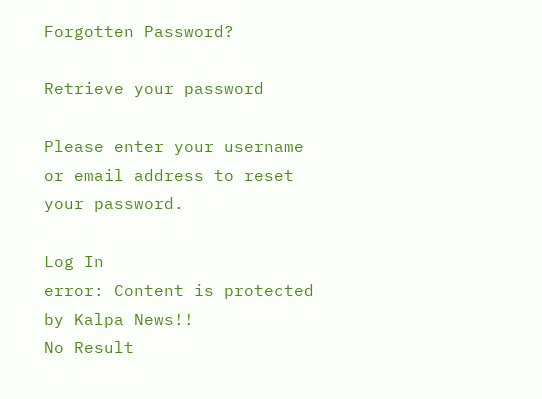Forgotten Password?

Retrieve your password

Please enter your username or email address to reset your password.

Log In
error: Content is protected by Kalpa News!!
No Result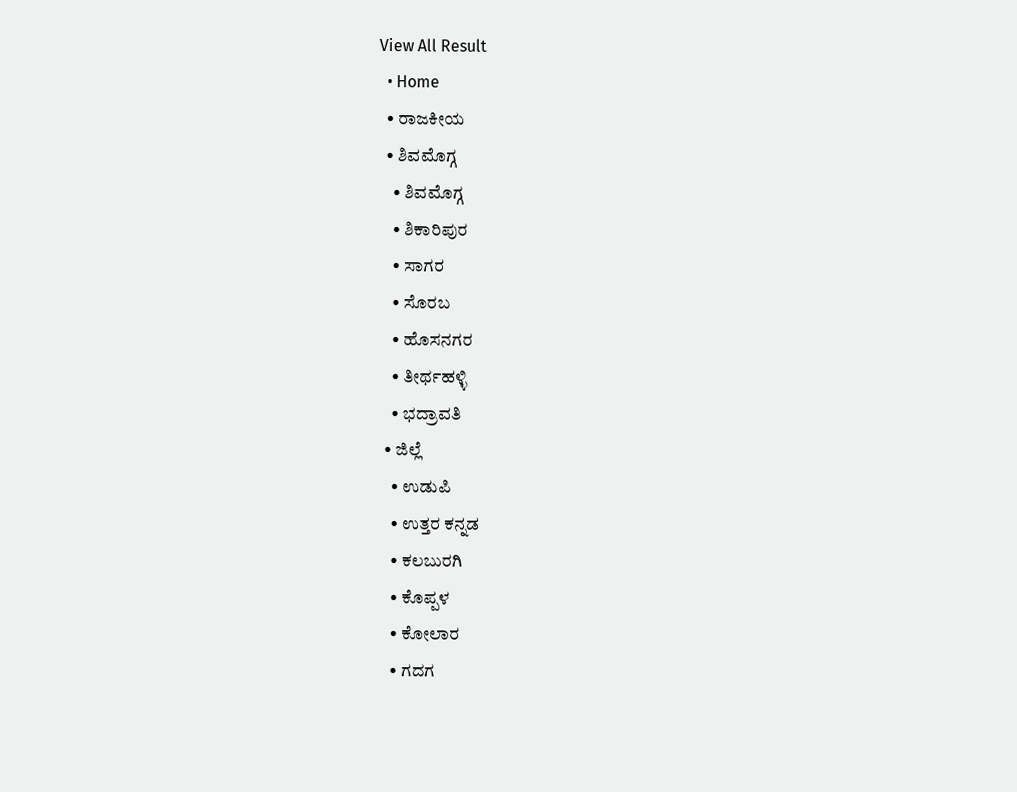View All Result
  • Home
  • ರಾಜಕೀಯ
  • ಶಿವಮೊಗ್ಗ
    • ಶಿವಮೊಗ್ಗ
    • ಶಿಕಾರಿಪುರ
    • ಸಾಗರ
    • ಸೊರಬ
    • ಹೊಸನಗರ
    • ತೀರ್ಥಹಳ್ಳಿ
    • ಭದ್ರಾವತಿ
  • ಜಿಲ್ಲೆ
    • ಉಡುಪಿ
    • ಉತ್ತರ ಕನ್ನಡ
    • ಕಲಬುರಗಿ
    • ಕೊಪ್ಪಳ
    • ಕೋಲಾರ
    • ಗದಗ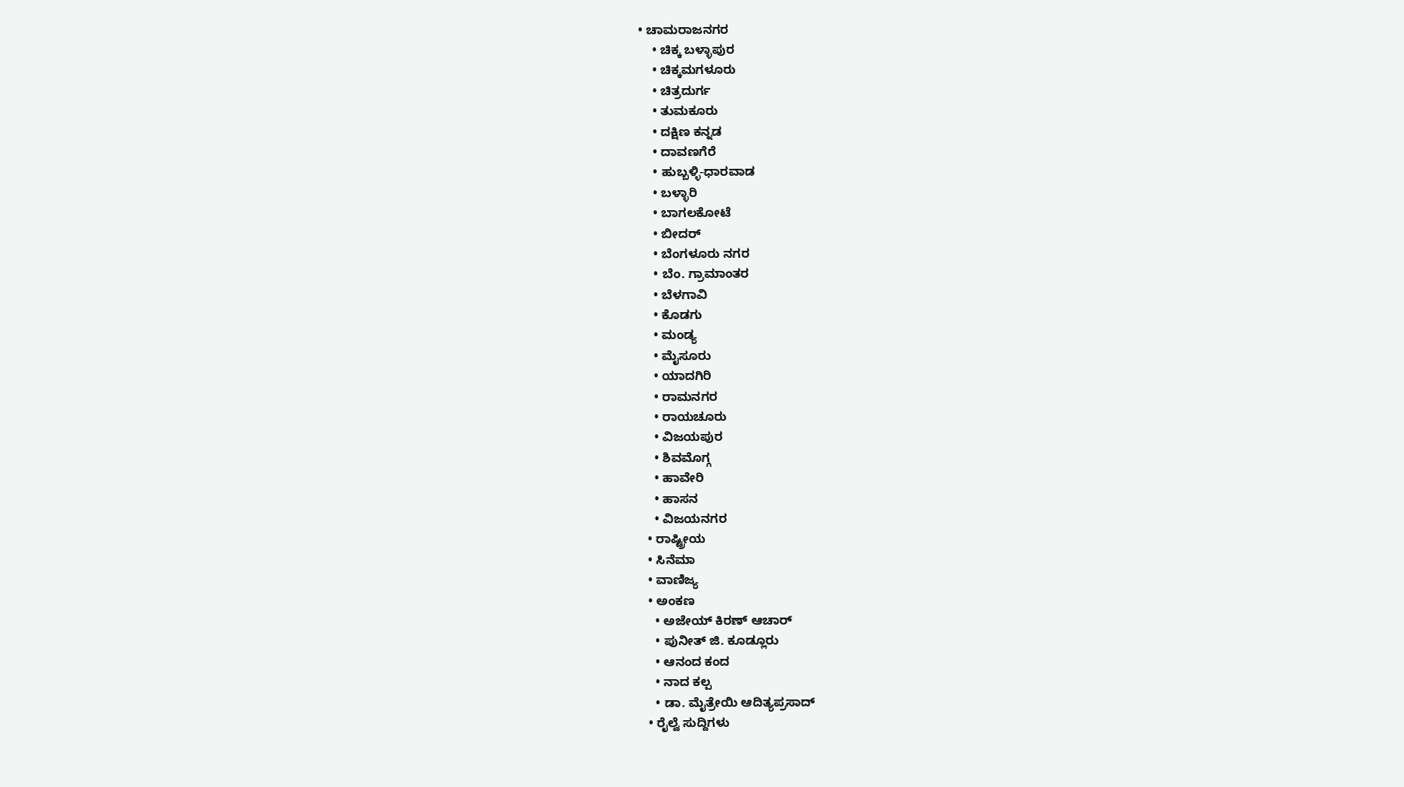• ಚಾಮರಾಜನಗರ
    • ಚಿಕ್ಕ ಬಳ್ಳಾಪುರ
    • ಚಿಕ್ಕಮಗಳೂರು
    • ಚಿತ್ರದುರ್ಗ
    • ತುಮಕೂರು
    • ದಕ್ಷಿಣ ಕನ್ನಡ
    • ದಾವಣಗೆರೆ
    • ಹುಬ್ಬಳ್ಳಿ-ಧಾರವಾಡ
    • ಬಳ್ಳಾರಿ
    • ಬಾಗಲಕೋಟೆ
    • ಬೀದರ್
    • ಬೆಂಗಳೂರು ನಗರ
    • ಬೆಂ. ಗ್ರಾಮಾಂತರ
    • ಬೆಳಗಾವಿ
    • ಕೊಡಗು
    • ಮಂಡ್ಯ
    • ಮೈಸೂರು
    • ಯಾದಗಿರಿ
    • ರಾಮನಗರ
    • ರಾಯಚೂರು
    • ವಿಜಯಪುರ
    • ಶಿವಮೊಗ್ಗ
    • ಹಾವೇರಿ
    • ಹಾಸನ
    • ವಿಜಯನಗರ
  • ರಾಷ್ಟ್ರೀಯ
  • ಸಿನೆಮಾ
  • ವಾಣಿಜ್ಯ
  • ಅಂಕಣ
    • ಅಜೇಯ್ ಕಿರಣ್ ಆಚಾರ್
    • ಪುನೀತ್ ಜಿ. ಕೂಡ್ಲೂರು
    • ಆನಂದ ಕಂದ
    • ನಾದ ಕಲ್ಪ
    • ಡಾ. ಮೈತ್ರೇಯಿ ಆದಿತ್ಯಪ್ರಸಾದ್
  • ರೈಲ್ವೆ ಸುದ್ದಿಗಳು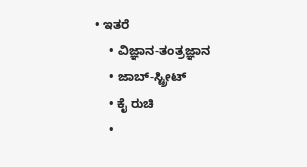• ಇತರೆ
    • ವಿಜ್ಞಾನ-ತಂತ್ರಜ್ಞಾನ
    • ಜಾಬ್-ಸ್ಟ್ರೀಟ್
    • ಕೈ ರುಚಿ
    •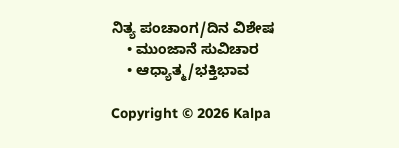ನಿತ್ಯ ಪಂಚಾಂಗ/ದಿನ ವಿಶೇಷ
    • ಮುಂಜಾನೆ ಸುವಿಚಾರ
    • ಆಧ್ಯಾತ್ಮ/ಭಕ್ತಿಭಾವ

Copyright © 2026 Kalpa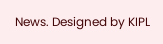News. Designed by KIPL